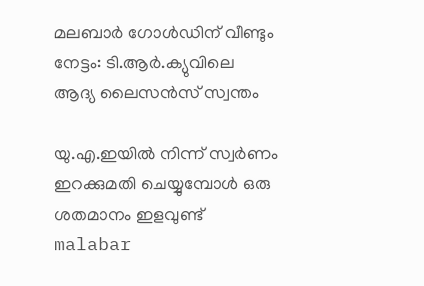മലബാര്‍ ഗോള്‍ഡിന് വീണ്ടും നേട്ടം: ടി.ആര്‍.ക്യുവിലെ ആദ്യ ലൈസന്‍സ് സ്വന്തം

യു.എ.ഇയില്‍ നിന്ന് സ്വര്‍ണം ഇറക്കുമതി ചെയ്യുമ്പോള്‍ ഒരു ശതമാനം ഇളവുണ്ട്
malabar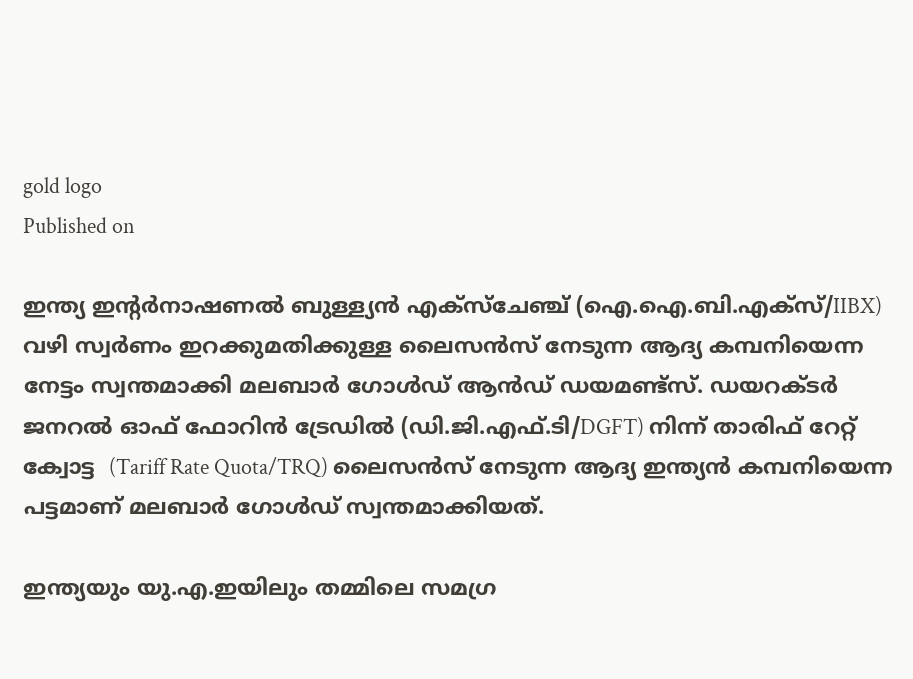gold logo
Published on

ഇന്ത്യ ഇന്റര്‍നാഷണല്‍ ബുള്ള്യന്‍ എക്‌സ്‌ചേഞ്ച് (ഐ.ഐ.ബി.എക്‌സ്/IIBX) വഴി സ്വര്‍ണം ഇറക്കുമതിക്കുള്ള ലൈസന്‍സ് നേടുന്ന ആദ്യ കമ്പനിയെന്ന നേട്ടം സ്വന്തമാക്കി മലബാര്‍ ഗോള്‍ഡ് ആന്‍ഡ് ഡയമണ്ട്‌സ്. ഡയറക്ടര്‍ ജനറല്‍ ഓഫ് ഫോറിന്‍ ട്രേഡില്‍ (ഡി.ജി.എഫ്.ടി/DGFT) നിന്ന് താരിഫ് റേറ്റ് ക്വോട്ട  (Tariff Rate Quota/TRQ) ലൈസന്‍സ് നേടുന്ന ആദ്യ ഇന്ത്യന്‍ കമ്പനിയെന്ന പട്ടമാണ് മലബാര്‍ ഗോള്‍ഡ് സ്വന്തമാക്കിയത്.

ഇന്ത്യയും യു.എ.ഇയിലും തമ്മിലെ സമഗ്ര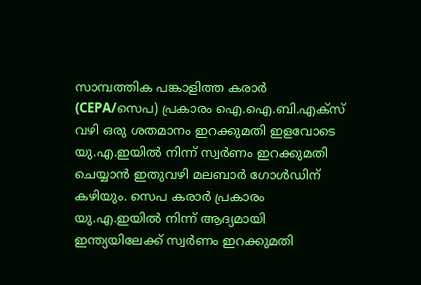സാമ്പത്തിക പങ്കാളിത്ത കരാര്‍ (CEPA/സെപ) പ്രകാരം ഐ.ഐ.ബി.എക്‌സ് വഴി ഒരു ശതമാനം ഇറക്കുമതി ഇളവോടെ യു.എ.ഇയില്‍ നിന്ന് സ്വര്‍ണം ഇറക്കുമതി ചെയ്യാന്‍ ഇതുവഴി മലബാര്‍ ഗോള്‍ഡിന് കഴിയും. സെപ കരാര്‍ പ്രകാരം യു.എ.ഇയില്‍ നിന്ന് ആദ്യമായി ഇന്ത്യയിലേക്ക് സ്വര്‍ണം ഇറക്കുമതി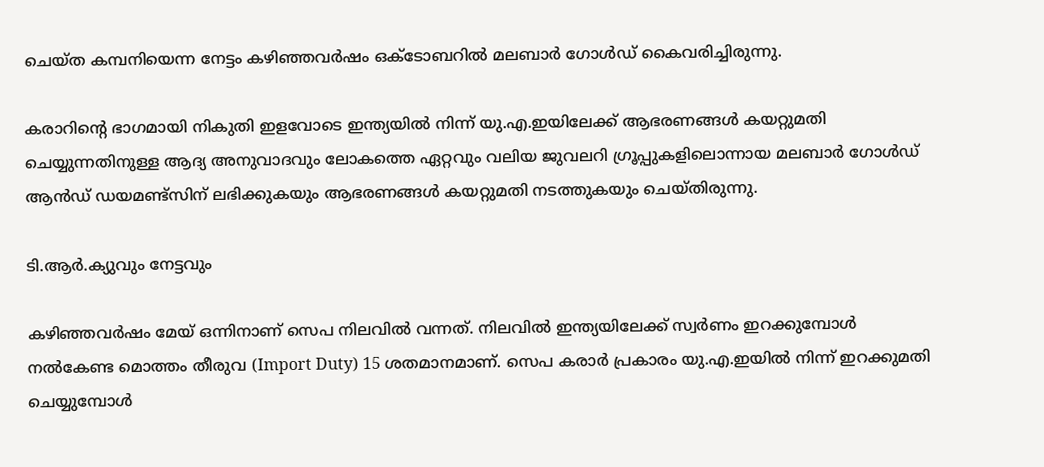ചെയ്ത കമ്പനിയെന്ന നേട്ടം കഴിഞ്ഞവര്‍ഷം ഒക്ടോബറില്‍ മലബാര്‍ ഗോള്‍ഡ് കൈവരിച്ചിരുന്നു.

കരാറിന്റെ ഭാഗമായി നികുതി ഇളവോടെ ഇന്ത്യയില്‍ നിന്ന് യു.എ.ഇയിലേക്ക് ആഭരണങ്ങള്‍ കയറ്റുമതി ചെയ്യുന്നതിനുള്ള ആദ്യ അനുവാദവും ലോകത്തെ ഏറ്റവും വലിയ ജുവലറി ഗ്രൂപ്പുകളിലൊന്നായ മലബാര്‍ ഗോള്‍ഡ് ആന്‍ഡ് ഡയമണ്ട്സിന് ലഭിക്കുകയും ആഭരണങ്ങള്‍ കയറ്റുമതി നടത്തുകയും ചെയ്തിരുന്നു.

ടി.ആര്‍.ക്യുവും നേട്ടവും

കഴിഞ്ഞവര്‍ഷം മേയ് ഒന്നിനാണ് സെപ നിലവില്‍ വന്നത്. നിലവില്‍ ഇന്ത്യയിലേക്ക് സ്വര്‍ണം ഇറക്കുമ്പോള്‍ നല്‍കേണ്ട മൊത്തം തീരുവ (Import Duty) 15 ശതമാനമാണ്. സെപ കരാര്‍ പ്രകാരം യു.എ.ഇയില്‍ നിന്ന് ഇറക്കുമതി ചെയ്യുമ്പോള്‍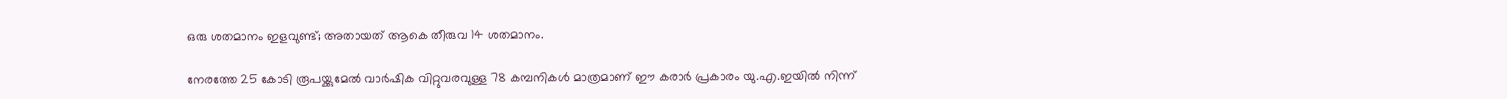ഒരു ശതമാനം ഇളവുണ്ട്; അതായത് ആകെ തീരുവ 14 ശതമാനം.

നേരത്തേ 25 കോടി രൂപയ്ക്കുമേല്‍ വാര്‍ഷിക വിറ്റുവരവുള്ള 78 കമ്പനികള്‍ മാത്രമാണ് ഈ കരാര്‍ പ്രകാരം യു.എ.ഇയില്‍ നിന്ന്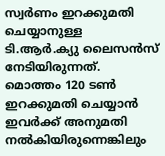സ്വര്‍ണം ഇറക്കുമതി ചെയ്യാനുള്ള ടി.ആര്‍.ക്യു ലൈസന്‍സ് നേടിയിരുന്നത്. മൊത്തം 120 ടണ്‍ ഇറക്കുമതി ചെയ്യാന്‍ ഇവര്‍ക്ക് അനുമതി നല്‍കിയിരുന്നെങ്കിലും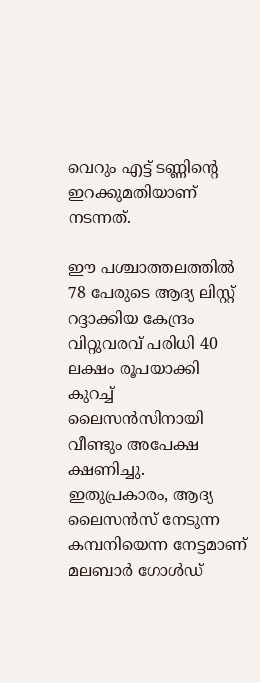വെറും എട്ട് ടണ്ണിന്റെ ഇറക്കുമതിയാണ് നടന്നത്.

ഈ പശ്ചാത്തലത്തില്‍ 78 പേരുടെ ആദ്യ ലിസ്റ്റ് റദ്ദാക്കിയ കേന്ദ്രം വിറ്റുവരവ് പരിധി 40 ലക്ഷം രൂപയാക്കി കുറച്ച് ലൈസന്‍സിനായി വീണ്ടും അപേക്ഷ ക്ഷണിച്ചു. ഇതുപ്രകാരം, ആദ്യ ലൈസന്‍സ് നേടുന്ന കമ്പനിയെന്ന നേട്ടമാണ് മലബാര്‍ ഗോള്‍ഡ്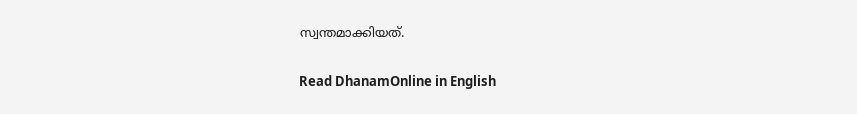സ്വന്തമാക്കിയത്.

Read DhanamOnline in English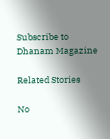Subscribe to Dhanam Magazine

Related Stories

No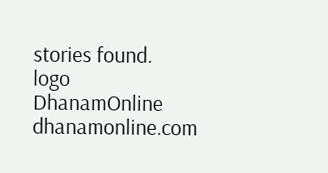stories found.
logo
DhanamOnline
dhanamonline.com